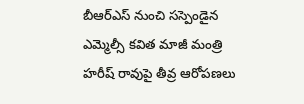బీఆర్ఎస్ నుంచి సస్పెండైన ఎమ్మెల్సీ కవిత మాజీ మంత్రి హరీష్ రావుపై తీవ్ర ఆరోపణలు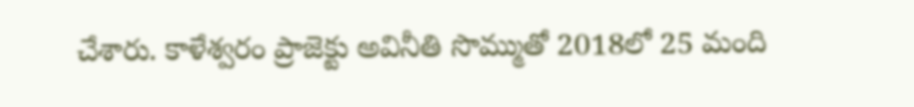చేశారు. కాళేశ్వరం ప్రాజెక్టు అవినీతి సొమ్ముతో 2018లో 25 మంది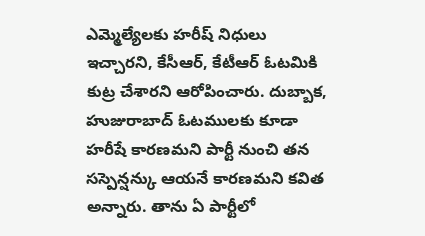ఎమ్మెల్యేలకు హరీష్ నిధులు ఇచ్చారని, కేసీఆర్, కేటీఆర్ ఓటమికి కుట్ర చేశారని ఆరోపించారు. దుబ్బాక, హుజురాబాద్ ఓటములకు కూడా హరీషే కారణమని పార్టీ నుంచి తన సస్పెన్షన్కు ఆయనే కారణమని కవిత అన్నారు. తాను ఏ పార్టీలో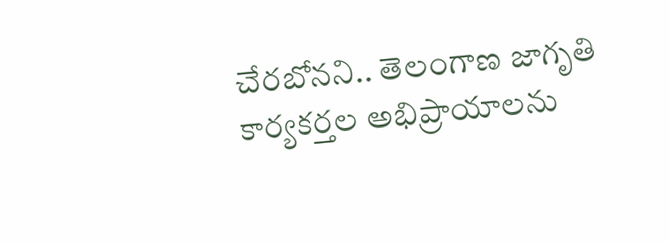చేరబోనని.. తెలంగాణ జాగృతి కార్యకర్తల అభిప్రాయాలను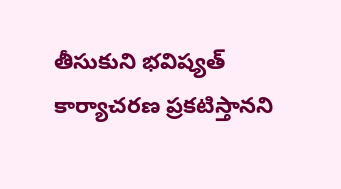తీసుకుని భవిష్యత్ కార్యాచరణ ప్రకటిస్తానని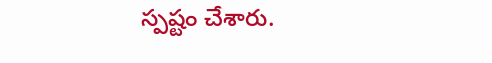స్పష్టం చేశారు.